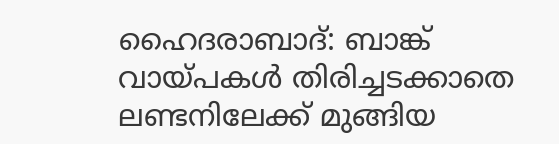ഹൈദരാബാദ്: ബാങ്ക് വായ്പകൾ തിരിച്ചടക്കാതെ ലണ്ടനിലേക്ക് മുങ്ങിയ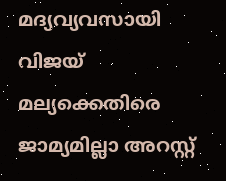മദ്യവ്യവസായി വിജയ് മല്യക്കെതിരെ ജാമ്യമില്ലാ അറസ്റ്റ്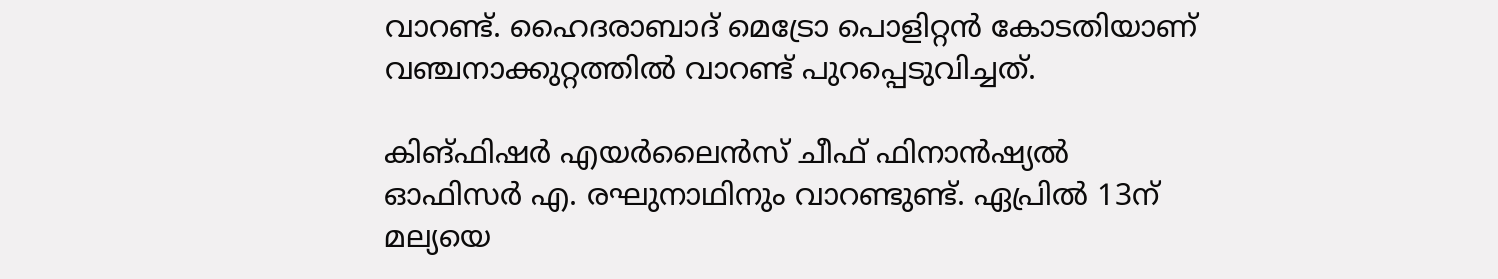വാറണ്ട്. ഹൈദരാബാദ് മെട്രോ പൊളിറ്റൻ കോടതിയാണ് വഞ്ചനാക്കുറ്റത്തിൽ വാറണ്ട് പുറപ്പെടുവിച്ചത്.

കിങ്ഫിഷർ എയർലൈൻസ് ചീഫ് ഫിനാൻഷ്യൽ ഓഫിസർ എ. രഘുനാഥിനും വാറണ്ടുണ്ട്. ഏപ്രിൽ 13ന് മല്യയെ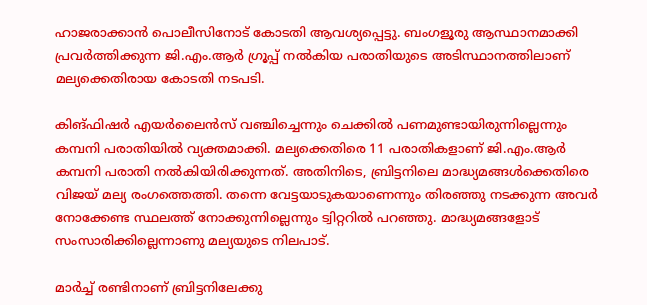ഹാജരാക്കാൻ പൊലീസിനോട് കോടതി ആവശ്യപ്പെട്ടു. ബംഗളൂരു ആസ്ഥാനമാക്കി പ്രവർത്തിക്കുന്ന ജി.എം.ആർ ഗ്രൂപ്പ് നൽകിയ പരാതിയുടെ അടിസ്ഥാനത്തിലാണ് മല്യക്കെതിരായ കോടതി നടപടി.

കിങ്ഫിഷർ എയർലൈൻസ് വഞ്ചിച്ചെന്നും ചെക്കിൽ പണമുണ്ടായിരുന്നില്ലെന്നും കമ്പനി പരാതിയിൽ വ്യക്തമാക്കി. മല്യക്കെതിരെ 11 പരാതികളാണ് ജി.എം.ആർ കമ്പനി പരാതി നൽകിയിരിക്കുന്നത്. അതിനിടെ, ബ്രിട്ടനിലെ മാദ്ധ്യമങ്ങൾക്കെതിരെ വിജയ് മല്യ രംഗത്തെത്തി. തന്നെ വേട്ടയാടുകയാണെന്നും തിരഞ്ഞു നടക്കുന്ന അവർ നോക്കേണ്ട സ്ഥലത്ത് നോക്കുന്നില്ലെന്നും ട്വിറ്ററിൽ പറഞ്ഞു. മാദ്ധ്യമങ്ങളോട് സംസാരിക്കില്ലെന്നാണു മല്യയുടെ നിലപാട്.

മാർച്ച് രണ്ടിനാണ് ബ്രിട്ടനിലേക്കു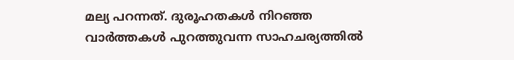മല്യ പറന്നത്. ദുരൂഹതകൾ നിറഞ്ഞ വാർത്തകൾ പുറത്തുവന്ന സാഹചര്യത്തിൽ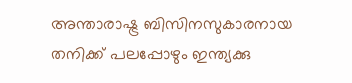അന്താരാഷ്ട്ര ബിസിനസുകാരനായ തനിക്ക് പലപ്പോഴും ഇന്ത്യക്കു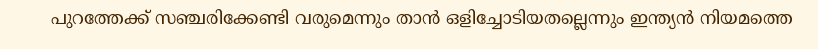പുറത്തേക്ക് സഞ്ചരിക്കേണ്ടി വരുമെന്നും താൻ ഒളിച്ചോടിയതല്ലെന്നും ഇന്ത്യൻ നിയമത്തെ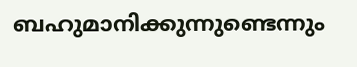ബഹുമാനിക്കുന്നുണ്ടെന്നും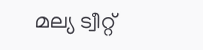മല്യ ട്വീറ്റ്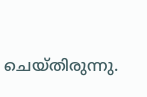ചെയ്തിരുന്നു.